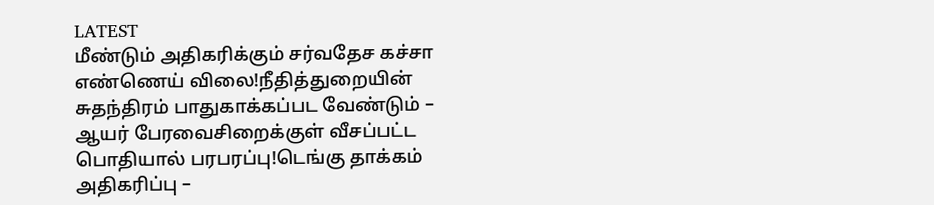LATEST
மீண்டும் அதிகரிக்கும் சர்வதேச கச்சா எண்ணெய் விலை!நீதித்துறையின் சுதந்திரம் பாதுகாக்கப்பட வேண்டும் – ஆயர் பேரவைசிறைக்குள் வீசப்பட்ட பொதியால் பரபரப்பு!டெங்கு தாக்கம் அதிகரிப்பு –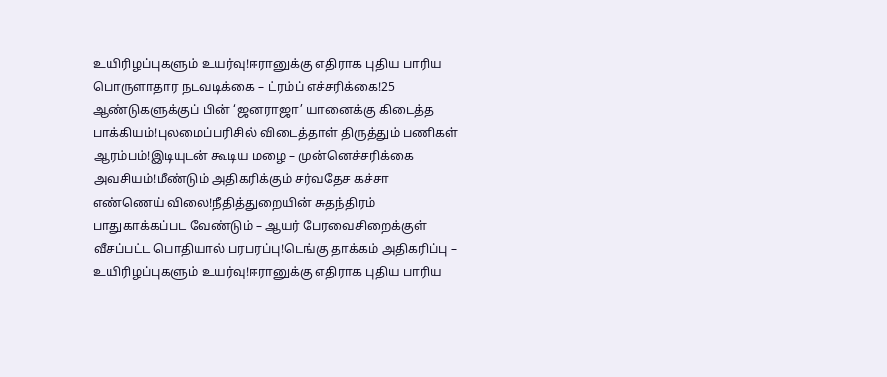உயிரிழப்புகளும் உயர்வு!ஈரானுக்கு எதிராக புதிய பாரிய பொருளாதார நடவடிக்கை – ட்ரம்ப் எச்சரிக்கை!25 ஆண்டுகளுக்குப் பின் ‘ஜனராஜா’ யானைக்கு கிடைத்த பாக்கியம்!புலமைப்பரிசில் விடைத்தாள் திருத்தும் பணிகள் ஆரம்பம்!இடியுடன் கூடிய மழை – முன்னெச்சரிக்கை அவசியம்!மீண்டும் அதிகரிக்கும் சர்வதேச கச்சா எண்ணெய் விலை!நீதித்துறையின் சுதந்திரம் பாதுகாக்கப்பட வேண்டும் – ஆயர் பேரவைசிறைக்குள் வீசப்பட்ட பொதியால் பரபரப்பு!டெங்கு தாக்கம் அதிகரிப்பு – உயிரிழப்புகளும் உயர்வு!ஈரானுக்கு எதிராக புதிய பாரிய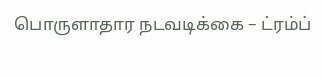பொருளாதார நடவடிக்கை – ட்ரம்ப்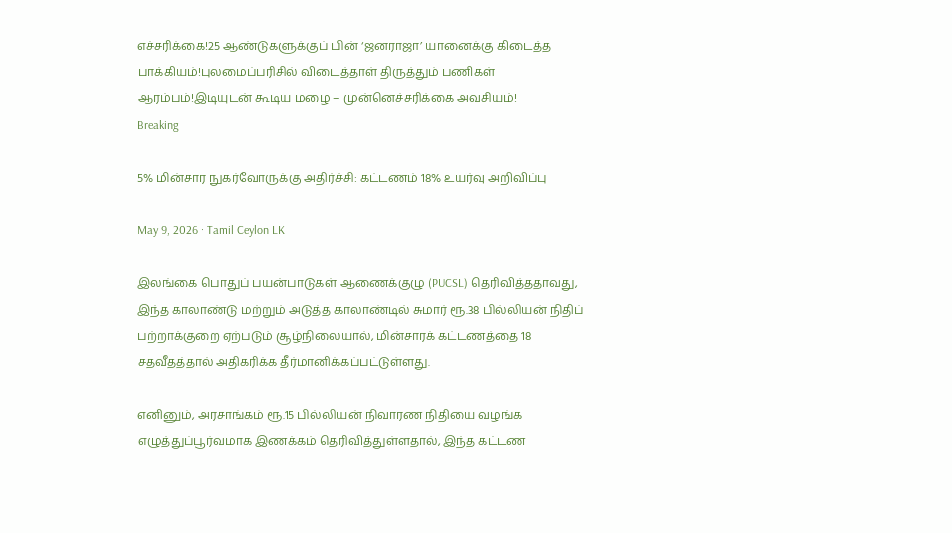எச்சரிக்கை!25 ஆண்டுகளுக்குப் பின் ‘ஜனராஜா’ யானைக்கு கிடைத்த பாக்கியம்!புலமைப்பரிசில் விடைத்தாள் திருத்தும் பணிகள் ஆரம்பம்!இடியுடன் கூடிய மழை – முன்னெச்சரிக்கை அவசியம்!
Breaking

5% மின்சார நுகர்வோருக்கு அதிர்ச்சி: கட்டணம் 18% உயர்வு அறிவிப்பு

May 9, 2026 · Tamil Ceylon LK

இலங்கை பொதுப் பயன்பாடுகள் ஆணைக்குழு (PUCSL) தெரிவித்ததாவது, இந்த காலாண்டு மற்றும் அடுத்த காலாண்டில் சுமார் ரூ.38 பில்லியன் நிதிப் பற்றாக்குறை ஏற்படும் சூழ்நிலையால், மின்சாரக் கட்டணத்தை 18 சதவீதத்தால் அதிகரிக்க தீர்மானிக்கப்பட்டுள்ளது.

எனினும், அரசாங்கம் ரூ.15 பில்லியன் நிவாரண நிதியை வழங்க எழுத்துப்பூர்வமாக இணக்கம் தெரிவித்துள்ளதால், இந்த கட்டண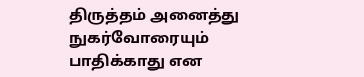திருத்தம் அனைத்து நுகர்வோரையும் பாதிக்காது என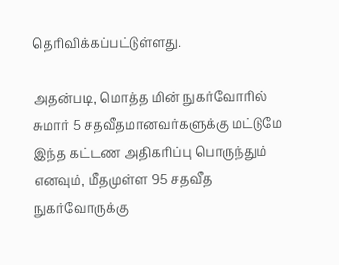தெரிவிக்கப்பட்டுள்ளது.

அதன்படி, மொத்த மின் நுகர்வோரில் சுமார் 5 சதவீதமானவர்களுக்கு மட்டுமே இந்த கட்டண அதிகரிப்பு பொருந்தும் எனவும், மீதமுள்ள 95 சதவீத நுகர்வோருக்கு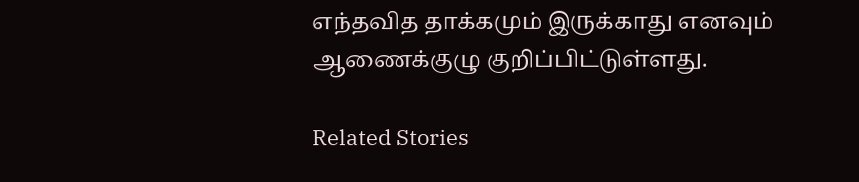எந்தவித தாக்கமும் இருக்காது எனவும் ஆணைக்குழு குறிப்பிட்டுள்ளது.

Related Stories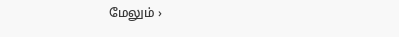மேலும் ›